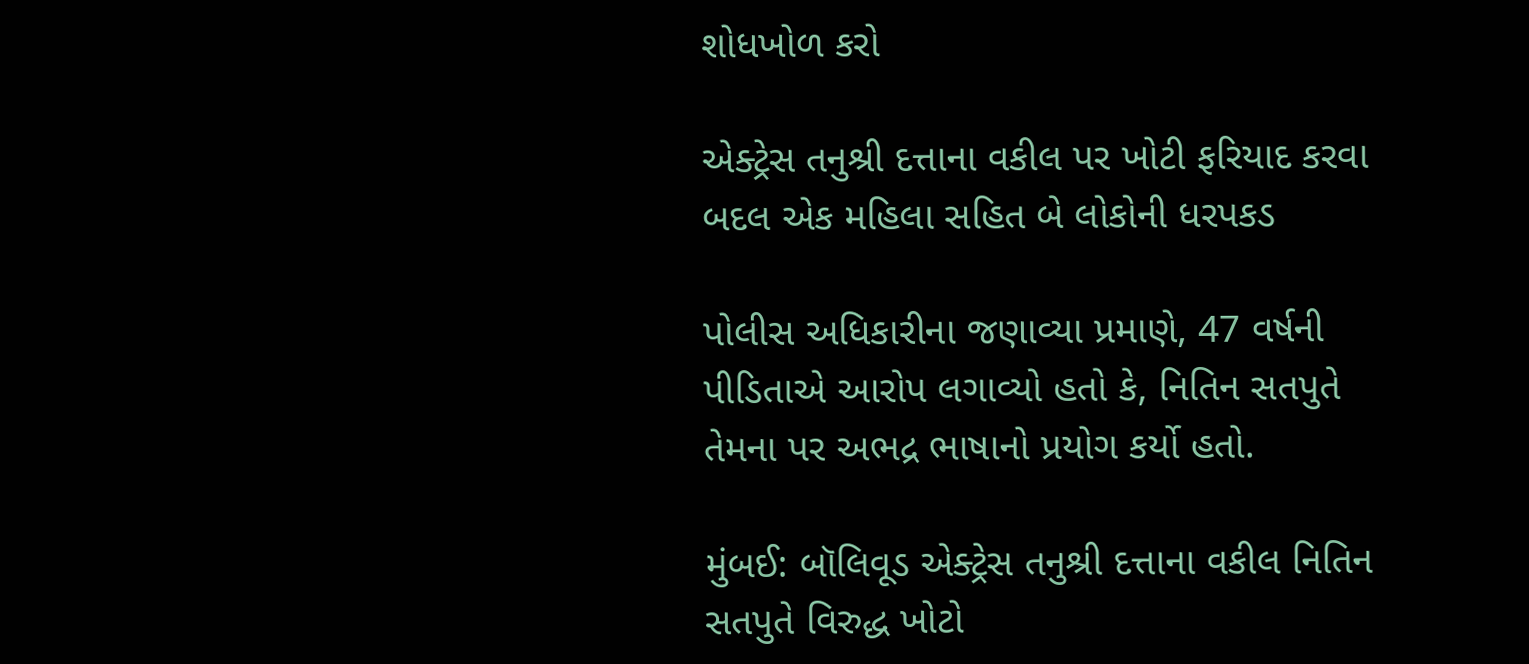શોધખોળ કરો

એક્ટ્રેસ તનુશ્રી દત્તાના વકીલ પર ખોટી ફરિયાદ કરવા બદલ એક મહિલા સહિત બે લોકોની ધરપકડ

પોલીસ અધિકારીના જણાવ્યા પ્રમાણે, 47 વર્ષની પીડિતાએ આરોપ લગાવ્યો હતો કે, નિતિન સતપુતે તેમના પર અભદ્ર ભાષાનો પ્રયોગ કર્યો હતો.

મુંબઈ: બૉલિવૂડ એક્ટ્રેસ તનુશ્રી દત્તાના વકીલ નિતિન સતપુતે વિરુદ્ધ ખોટો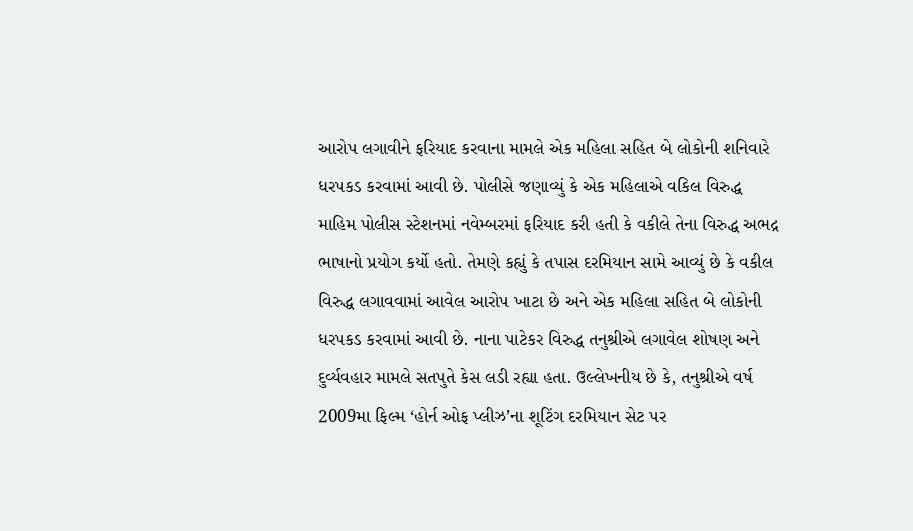આરોપ લગાવીને ફરિયાદ કરવાના મામલે એક મહિલા સહિત બે લોકોની શનિવારે ધરપકડ કરવામાં આવી છે. પોલીસે જણાવ્યું કે એક મહિલાએ વકિલ વિરુદ્ધ માહિમ પોલીસ સ્ટેશનમાં નવેમ્બરમાં ફરિયાદ કરી હતી કે વકીલે તેના વિરુદ્ધ અભદ્ર ભાષાનો પ્રયોગ કર્યો હતો. તેમણે કહ્યું કે તપાસ દરમિયાન સામે આવ્યું છે કે વકીલ વિરુદ્ધ લગાવવામાં આવેલ આરોપ ખાટા છે અને એક મહિલા સહિત બે લોકોની ધરપકડ કરવામાં આવી છે. નાના પાટેકર વિરુદ્ધ તનુશ્રીએ લગાવેલ શોષણ અને દુર્વ્યવહાર મામલે સતપુતે કેસ લડી રહ્યા હતા. ઉલ્લેખનીય છે કે, તનુશ્રીએ વર્ષ 2009મા ફિલ્મ ‘હોર્ન ઓફ પ્લીઝ’ના શૂટિંગ દરમિયાન સેટ પર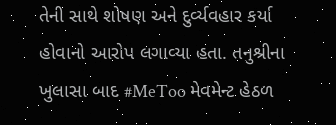તેની સાથે શોષણ અને દુર્વ્યવહાર કર્યા હોવાનો આરોપ લગાવ્યા હતા. તનુશ્રીના ખુલાસા બાદ #MeToo મેવમેન્ટ હેઠળ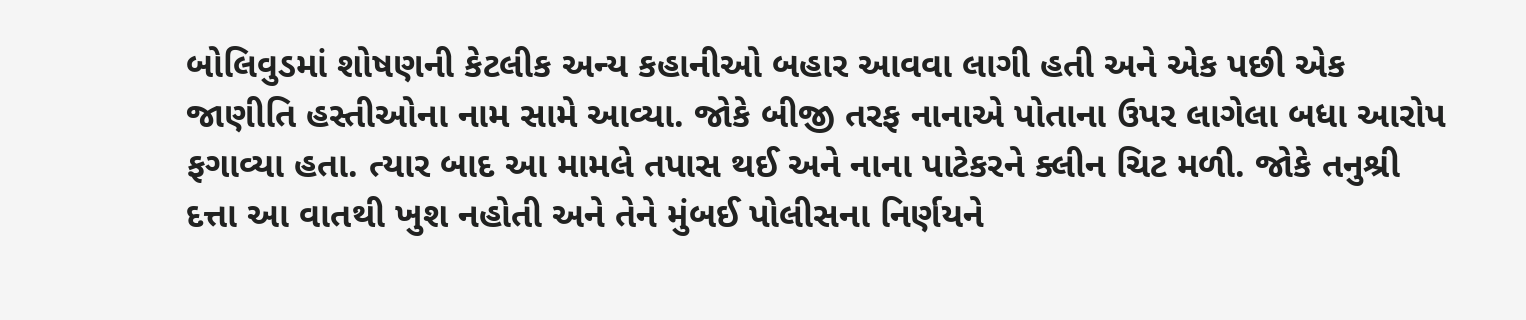બોલિવુડમાં શોષણની કેટલીક અન્ય કહાનીઓ બહાર આવવા લાગી હતી અને એક પછી એક જાણીતિ હસ્તીઓના નામ સામે આવ્યા. જોકે બીજી તરફ નાનાએ પોતાના ઉપર લાગેલા બધા આરોપ ફગાવ્યા હતા. ત્યાર બાદ આ મામલે તપાસ થઈ અને નાના પાટેકરને ક્લીન ચિટ મળી. જોકે તનુશ્રી દત્તા આ વાતથી ખુશ નહોતી અને તેને મુંબઈ પોલીસના નિર્ણયને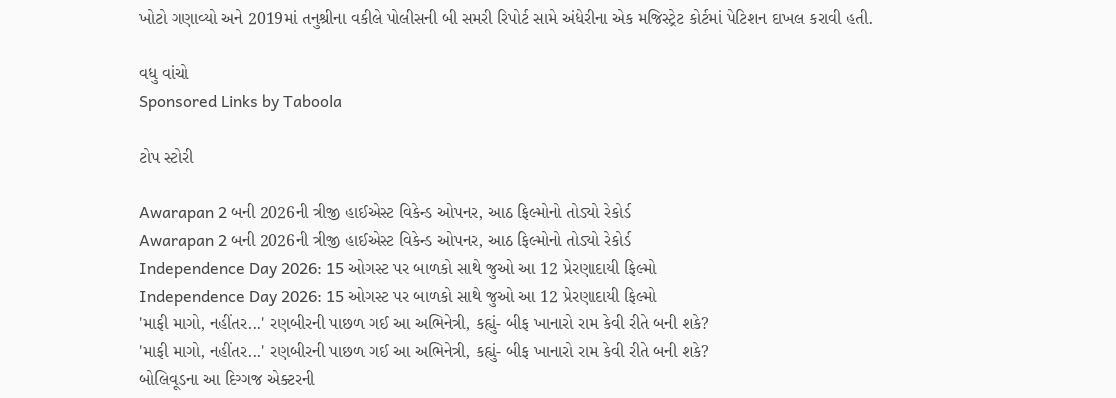ખોટો ગણાવ્યો અને 2019માં તનુશ્રીના વકીલે પોલીસની બી સમરી રિપોર્ટ સામે અંધેરીના એક મજિસ્ટ્રેટ કોર્ટમાં પેટિશન દાખલ કરાવી હતી.

વધુ વાંચો
Sponsored Links by Taboola

ટોપ સ્ટોરી

Awarapan 2 બની 2026ની ત્રીજી હાઈએસ્ટ વિકેન્ડ ઓપનર, આઠ ફિલ્મોનો તોડ્યો રેકોર્ડ
Awarapan 2 બની 2026ની ત્રીજી હાઈએસ્ટ વિકેન્ડ ઓપનર, આઠ ફિલ્મોનો તોડ્યો રેકોર્ડ
Independence Day 2026: 15 ઓગસ્ટ પર બાળકો સાથે જુઓ આ 12 પ્રેરણાદાયી ફિલ્મો
Independence Day 2026: 15 ઓગસ્ટ પર બાળકો સાથે જુઓ આ 12 પ્રેરણાદાયી ફિલ્મો
'માફી માગો, નહીંતર...' રણબીરની પાછળ ગઈ આ અભિનેત્રી, કહ્યું- બીફ ખાનારો રામ કેવી રીતે બની શકે?
'માફી માગો, નહીંતર...' રણબીરની પાછળ ગઈ આ અભિનેત્રી, કહ્યું- બીફ ખાનારો રામ કેવી રીતે બની શકે?
બોલિવૂડના આ દિગ્ગજ એક્ટરની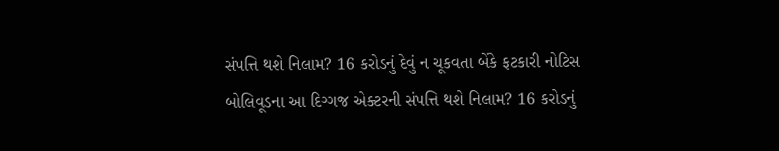સંપત્તિ થશે નિલામ? 16 કરોડનું દેવું ન ચૂકવતા બેંકે ફટકારી નોટિસ
બોલિવૂડના આ દિગ્ગજ એક્ટરની સંપત્તિ થશે નિલામ? 16 કરોડનું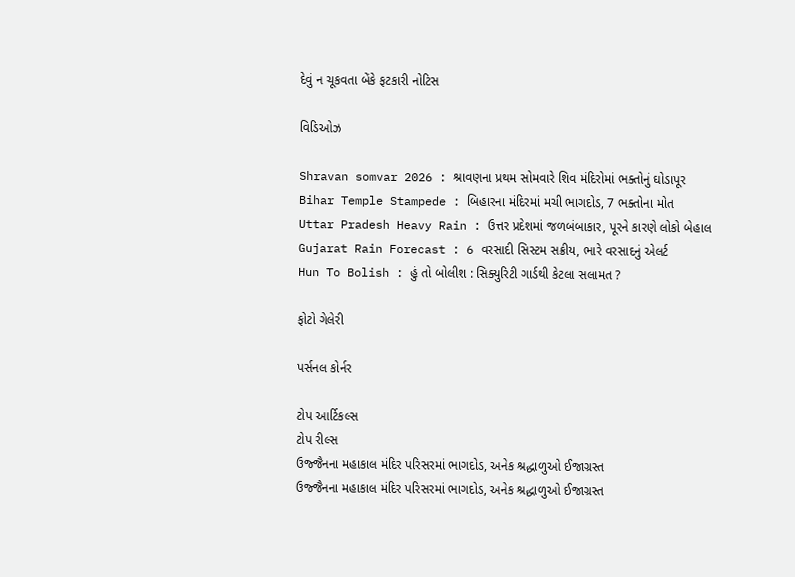દેવું ન ચૂકવતા બેંકે ફટકારી નોટિસ

વિડિઓઝ

Shravan somvar 2026 : શ્રાવણના પ્રથમ સોમવારે શિવ મંદિરોમાં ભક્તોનું ઘોડાપૂર
Bihar Temple Stampede : બિહારના મંદિરમાં મચી ભાગદોડ, 7 ભક્તોના મોત
Uttar Pradesh Heavy Rain : ઉત્તર પ્રદેશમાં જળબંબાકાર, પૂરને કારણે લોકો બેહાલ
Gujarat Rain Forecast : 6 વરસાદી સિસ્ટમ સક્રીય, ભારે વરસાદનું એલર્ટ
Hun To Bolish : હું તો બોલીશ : સિક્યુરિટી ગાર્ડથી કેટલા સલામત ?

ફોટો ગેલેરી

પર્સનલ કોર્નર

ટોપ આર્ટિકલ્સ
ટોપ રીલ્સ
ઉજ્જૈનના મહાકાલ મંદિર પરિસરમાં ભાગદોડ, અનેક શ્રદ્ધાળુઓ ઈજાગ્રસ્ત
ઉજ્જૈનના મહાકાલ મંદિર પરિસરમાં ભાગદોડ, અનેક શ્રદ્ધાળુઓ ઈજાગ્રસ્ત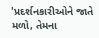'પ્રદર્શનકારીઓને જાતે મળો, તેમના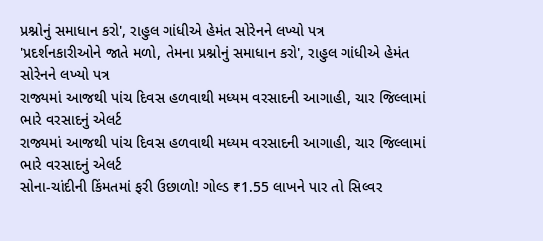પ્રશ્નોનું સમાધાન કરો', રાહુલ ગાંધીએ હેમંત સોરેનને લખ્યો પત્ર
'પ્રદર્શનકારીઓને જાતે મળો, તેમના પ્રશ્નોનું સમાધાન કરો', રાહુલ ગાંધીએ હેમંત સોરેનને લખ્યો પત્ર
રાજ્યમાં આજથી પાંચ દિવસ હળવાથી મધ્યમ વરસાદની આગાહી, ચાર જિલ્લામાં ભારે વરસાદનું એલર્ટ
રાજ્યમાં આજથી પાંચ દિવસ હળવાથી મધ્યમ વરસાદની આગાહી, ચાર જિલ્લામાં ભારે વરસાદનું એલર્ટ
સોના-ચાંદીની કિંમતમાં ફરી ઉછાળો! ગોલ્ડ ₹1.55 લાખને પાર તો સિલ્વર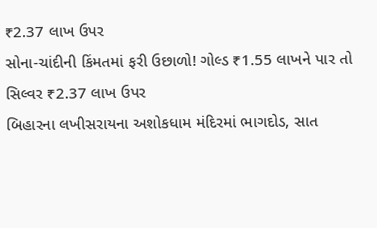₹2.37 લાખ ઉપર
સોના-ચાંદીની કિંમતમાં ફરી ઉછાળો! ગોલ્ડ ₹1.55 લાખને પાર તો સિલ્વર ₹2.37 લાખ ઉપર
બિહારના લખીસરાયના અશોકધામ મંદિરમાં ભાગદોડ, સાત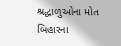શ્રદ્ધાળુઓના મોત
બિહારના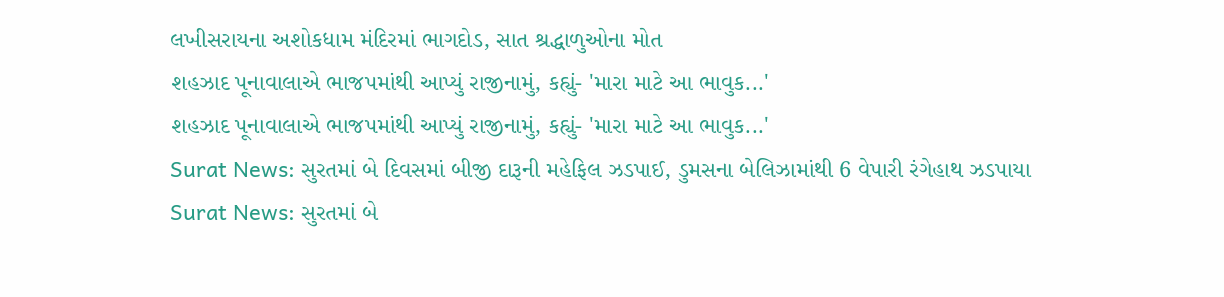લખીસરાયના અશોકધામ મંદિરમાં ભાગદોડ, સાત શ્રદ્ધાળુઓના મોત
શહઝાદ પૂનાવાલાએ ભાજપમાંથી આપ્યું રાજીનામું, કહ્યું- 'મારા માટે આ ભાવુક...'
શહઝાદ પૂનાવાલાએ ભાજપમાંથી આપ્યું રાજીનામું, કહ્યું- 'મારા માટે આ ભાવુક...'
Surat News: સુરતમાં બે દિવસમાં બીજી દારૂની મહેફિલ ઝડપાઈ, ડુમસના બેલિઝામાંથી 6 વેપારી રંગેહાથ ઝડપાયા
Surat News: સુરતમાં બે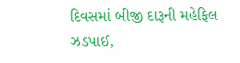દિવસમાં બીજી દારૂની મહેફિલ ઝડપાઈ,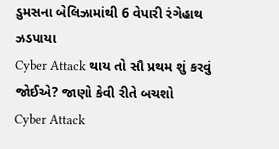ડુમસના બેલિઝામાંથી 6 વેપારી રંગેહાથ ઝડપાયા
Cyber Attack થાય તો સૌ પ્રથમ શું કરવું જોઈએ? જાણો કેવી રીતે બચશો
Cyber Attack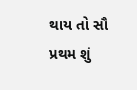થાય તો સૌ પ્રથમ શું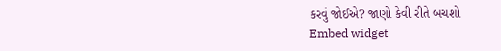કરવું જોઈએ? જાણો કેવી રીતે બચશો
Embed widget